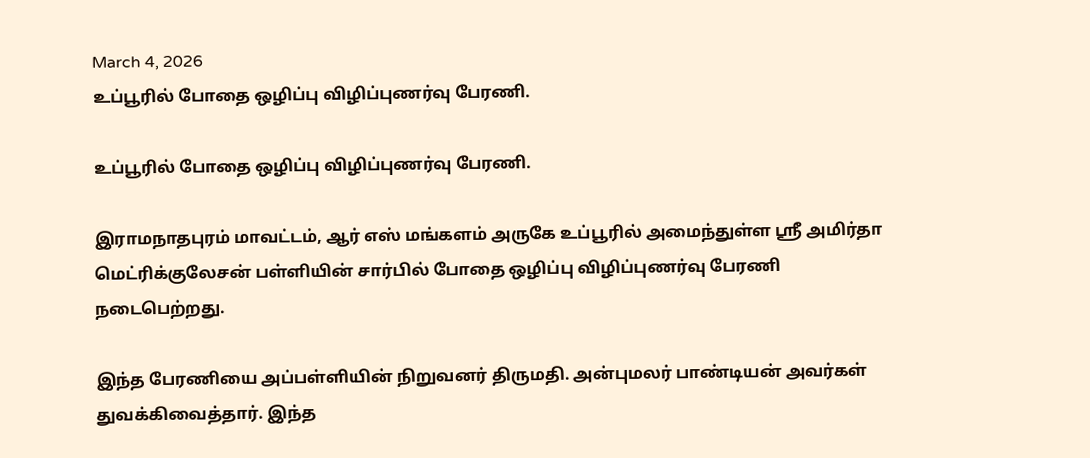March 4, 2026
உப்பூரில் போதை ஒழிப்பு விழிப்புணர்வு பேரணி.

உப்பூரில் போதை ஒழிப்பு விழிப்புணர்வு பேரணி.

இராமநாதபுரம் மாவட்டம், ஆர் எஸ் மங்களம் அருகே உப்பூரில் அமைந்துள்ள ஸ்ரீ அமிர்தா மெட்ரிக்குலேசன் பள்ளியின் சார்பில் போதை ஒழிப்பு விழிப்புணர்வு பேரணி நடைபெற்றது.

இந்த பேரணியை அப்பள்ளியின் நிறுவனர் திருமதி. அன்புமலர் பாண்டியன் அவர்கள் துவக்கிவைத்தார். இந்த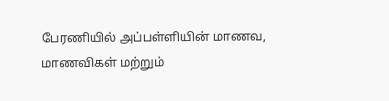பேரணியில் அப்பள்ளியின் மாணவ, மாணவிகள் மற்றும்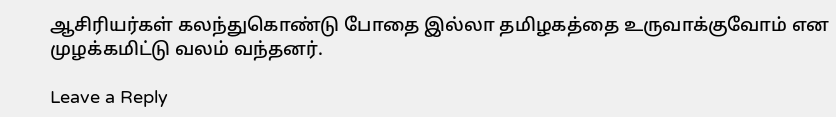ஆசிரியர்கள் கலந்துகொண்டு போதை இல்லா தமிழகத்தை உருவாக்குவோம் என முழக்கமிட்டு வலம் வந்தனர்.

Leave a Reply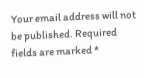Your email address will not be published. Required fields are marked *